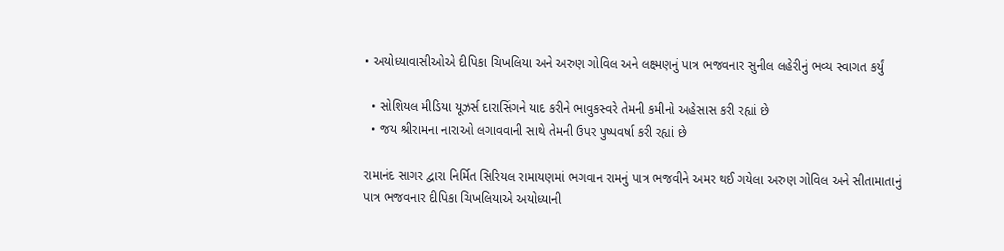• અયોધ્યાવાસીઓએ દીપિકા ચિખલિયા અને અરુણ ગોવિલ અને લક્ષ્મણનું પાત્ર ભજવનાર સુનીલ લહેરીનું ભવ્ય સ્વાગત કર્યું

  • સોશિયલ મીડિયા યૂઝર્સ દારાસિંગને યાદ કરીને ભાવુકસ્વરે તેમની કમીનો અહેસાસ કરી રહ્યાં છે
  • જય શ્રીરામના નારાઓ લગાવવાની સાથે તેમની ઉપર પુષ્પવર્ષા કરી રહ્યાં છે

રામાનંદ સાગર દ્વારા નિર્મિત સિરિયલ રામાયણમાં ભગવાન રામનું પાત્ર ભજવીને અમર થઈ ગયેલા અરુણ ગોવિલ અને સીતામાતાનું પાત્ર ભજવનાર દીપિકા ચિખલિયાએ અયોધ્યાની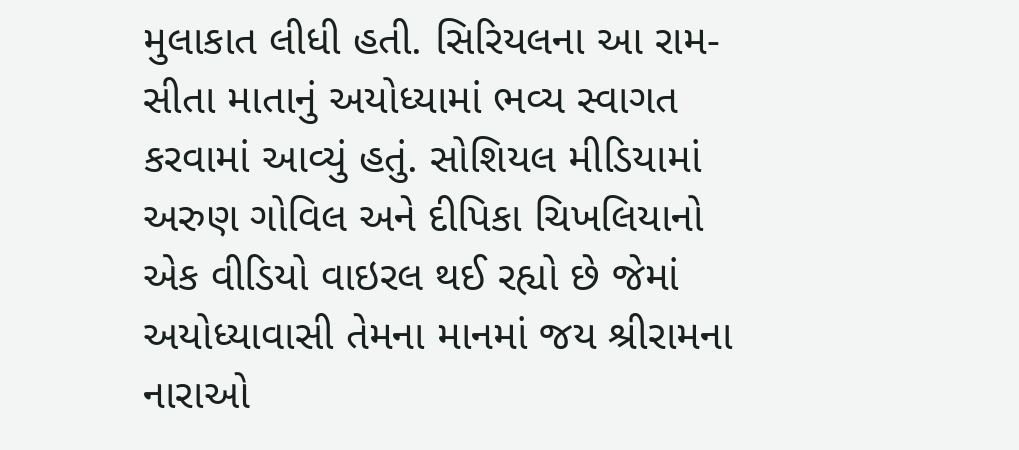મુલાકાત લીધી હતી. સિરિયલના આ રામ-સીતા માતાનું અયોધ્યામાં ભવ્ય સ્વાગત કરવામાં આવ્યું હતું. સોશિયલ મીડિયામાં અરુણ ગોવિલ અને દીપિકા ચિખલિયાનો એક વીડિયો વાઇરલ થઈ રહ્યો છે જેમાં અયોધ્યાવાસી તેમના માનમાં જય શ્રીરામના નારાઓ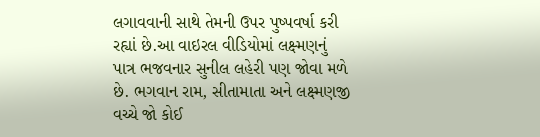લગાવવાની સાથે તેમની ઉપર પુષ્પવર્ષા કરી રહ્યાં છે.આ વાઇરલ વીડિયોમાં લક્ષ્મણનું પાત્ર ભજવનાર સુનીલ લહેરી પણ જોવા મળે છે. ભગવાન રામ, સીતામાતા અને લક્ષ્મણજી વચ્ચે જો કોઈ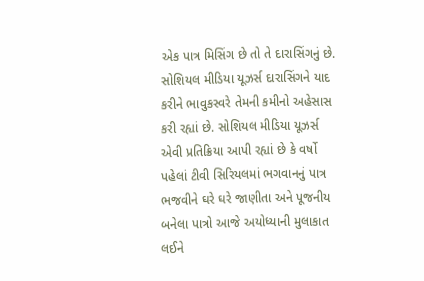એક પાત્ર મિસિંગ છે તો તે દારાસિંગનું છે. સોશિયલ મીડિયા યૂઝર્સ દારાસિંગને યાદ કરીને ભાવુકસ્વરે તેમની કમીનો અહેસાસ કરી રહ્યાં છે. સોશિયલ મીડિયા યૂઝર્સ એવી પ્રતિક્રિયા આપી રહ્યાં છે કે વર્ષો પહેલાં ટીવી સિરિયલમાં ભગવાનનું પાત્ર ભજવીને ઘરે ઘરે જાણીતા અને પૂજનીય બનેલા પાત્રો આજે અયોધ્યાની મુલાકાત લઈને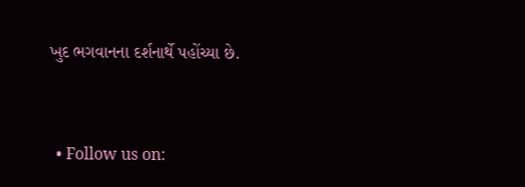ખુદ ભગવાનના દર્શનાર્થે પહોંચ્યા છે.


  • Follow us on: